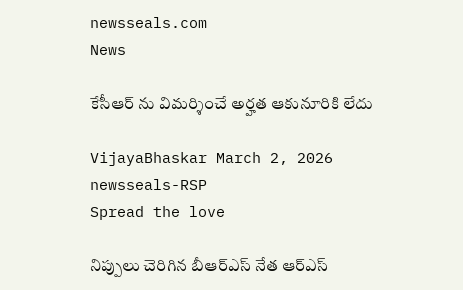newsseals.com
News

కేసీఆర్ ను విమ‌ర్శించే అర్హ‌త ఆకునూరికి లేదు

VijayaBhaskar March 2, 2026
newsseals-RSP
Spread the love

నిప్పులు చెరిగిన బీఆర్ఎస్ నేత ఆర్ఎస్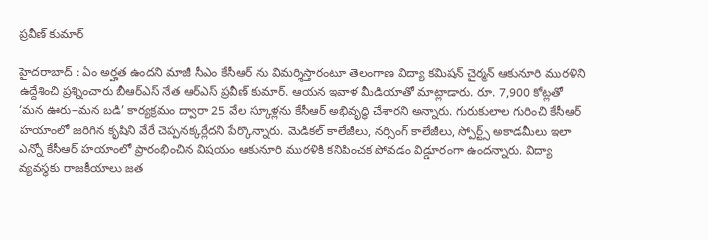ప్ర‌వీణ్ కుమార్

హైద‌రాబాద్ : ఏం అర్హ‌త ఉంద‌ని మాజీ సీఎం కేసీఆర్ ను విమ‌ర్శిస్తారంటూ తెలంగాణ విద్యా క‌మిష‌న్ చైర్మ‌న్ ఆకునూరి ముర‌ళిని ఉద్దేశించి ప్ర‌శ్నించారు బీఆర్ఎస్ నేత ఆర్ఎస్ ప్ర‌వీణ్ కుమార్. ఆయ‌న ఇవాళ మీడియాతో మాట్లాడారు. రూ. 7,900 కోట్లతో ‘మన ఊరు–మన బడి’ కార్యక్రమం ద్వారా 25 వేల స్కూళ్లను కేసీఆర్ అభివృద్ధి చేశారని అన్నారు. గురుకులాల గురించి కేసీఆర్ హయాంలో జరిగిన కృషిని వేరే చెప్పనక్కర్లేదని పేర్కొన్నారు. మెడికల్ కాలేజీలు, నర్సింగ్ కాలేజీలు, స్పోర్ట్స్ అకాడమీలు ఇలా ఎన్నో కేసీఆర్ హయాంలో ప్రారంభించిన విషయం ఆకునూరి మురళికి కనిపించక పోవ‌డం విడ్డూరంగా ఉంద‌న్నారు. విద్యా వ్యవస్థకు రాజకీయాలు జత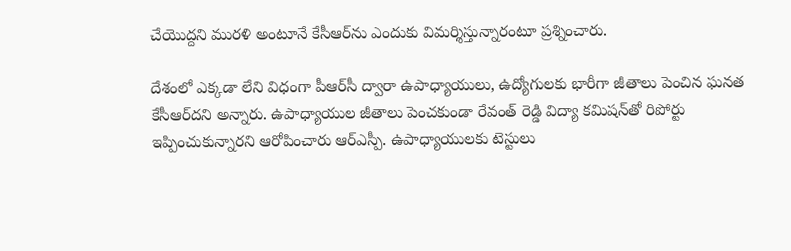చేయొద్దని మురళి అంటూనే కేసీఆర్‌ను ఎందుకు విమర్శిస్తున్నారంటూ ప్ర‌శ్నించారు.

దేశంలో ఎక్కడా లేని విధంగా పీఆర్‌సీ ద్వారా ఉపాధ్యాయులు, ఉద్యోగులకు భారీగా జీతాలు పెంచిన ఘనత కేసీఆర్‌దని అన్నారు. ఉపాధ్యాయుల జీతాలు పెంచకుండా రేవంత్ రెడ్డి విద్యా కమిషన్‌తో రిపోర్టు ఇప్పించుకున్నారని ఆరోపించారు ఆర్ఎస్పీ. ఉపాధ్యాయులకు టెస్టులు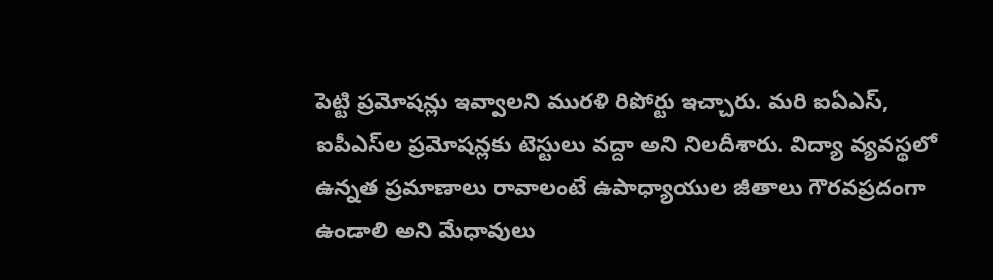పెట్టి ప్రమోషన్లు ఇవ్వాలని మురళి రిపోర్టు ఇచ్చారు. మరి ఐఏఎస్, ఐపీఎస్‌ల ప్రమోషన్లకు టెస్టులు వద్దా అని నిల‌దీశారు. విద్యా వ్యవస్థలో ఉన్నత ప్రమాణాలు రావాలంటే ఉపాధ్యాయుల జీతాలు గౌరవప్రదంగా ఉండాలి అని మేధావులు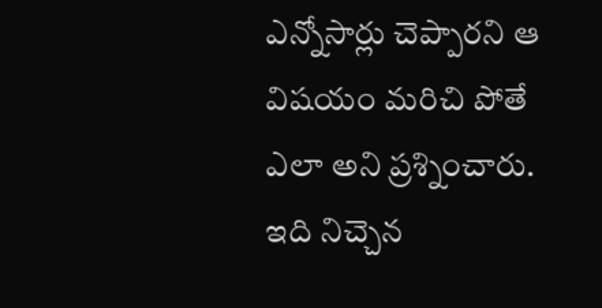ఎన్నోసార్లు చెప్పారని ఆ విష‌యం మ‌రిచి పోతే ఎలా అని ప్ర‌శ్నించారు. ఇది నిచ్చెన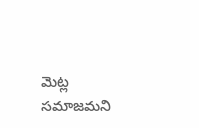మెట్ల సమాజమని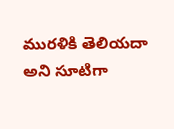మురళికి తెలియదా అని సూటిగా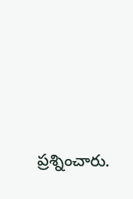ప్ర‌శ్నించారు.